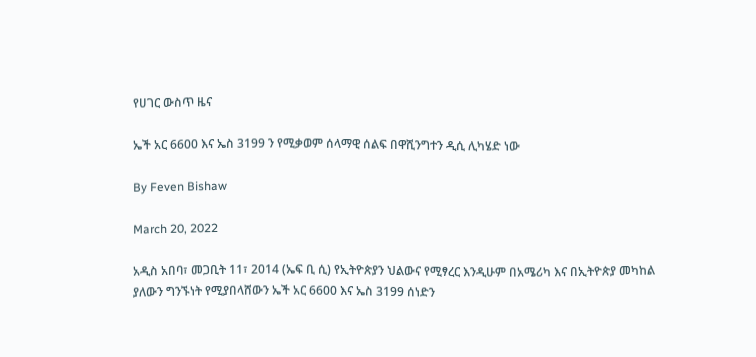የሀገር ውስጥ ዜና

ኤች አር 6600 እና ኤስ 3199 ን የሚቃወም ሰላማዊ ሰልፍ በዋሺንግተን ዲሲ ሊካሄድ ነው

By Feven Bishaw

March 20, 2022

አዲስ አበባ፣ መጋቢት 11፣ 2014 (ኤፍ ቢ ሲ) የኢትዮጵያን ህልውና የሚፃረር እንዲሁም በአሜሪካ እና በኢትዮጵያ መካከል ያለውን ግንኙነት የሚያበላሸውን ኤች አር 6600 እና ኤስ 3199 ሰነድን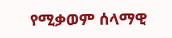የሚቃወም ሰላማዊ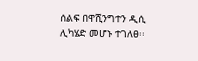ሰልፍ በዋሺንግተን ዲሲ ሊካሄድ መሆኑ ተገለፀ፡፡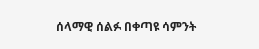ሰላማዊ ሰልፉ በቀጣዩ ሳምንት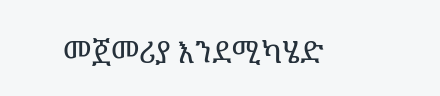መጀመሪያ እንደሚካሄድ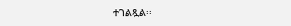ተገልጿል፡፡